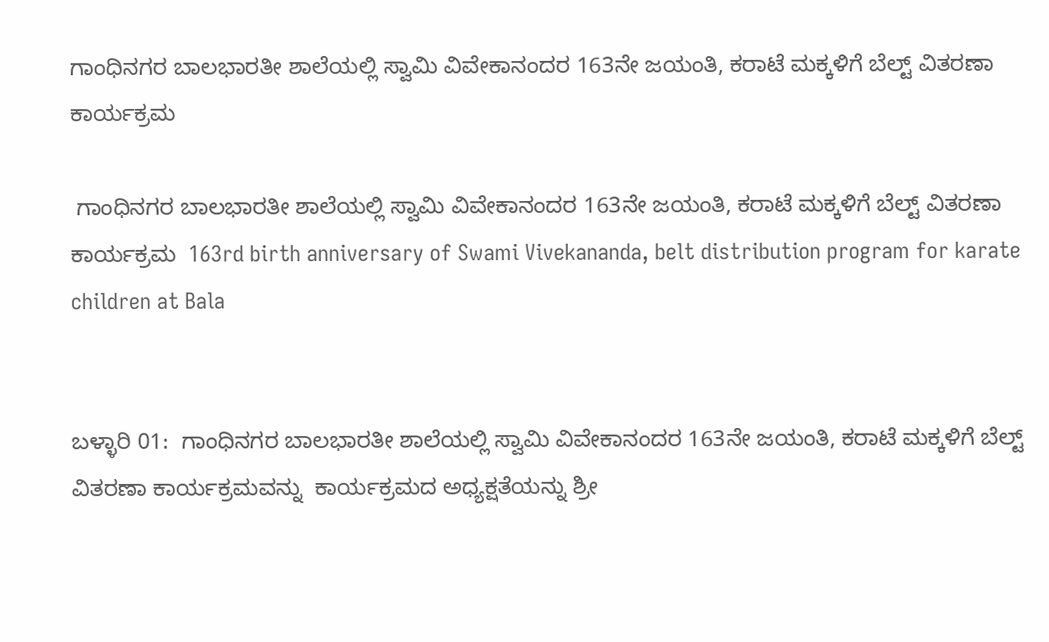ಗಾಂಧಿನಗರ ಬಾಲಭಾರತೀ ಶಾಲೆಯಲ್ಲಿ ಸ್ವಾಮಿ ವಿವೇಕಾನಂದರ 163ನೇ ಜಯಂತಿ, ಕರಾಟೆ ಮಕ್ಕಳಿಗೆ ಬೆಲ್ಟ್‌ ವಿತರಣಾ ಕಾರ್ಯಕ್ರಮ

 ಗಾಂಧಿನಗರ ಬಾಲಭಾರತೀ ಶಾಲೆಯಲ್ಲಿ ಸ್ವಾಮಿ ವಿವೇಕಾನಂದರ 163ನೇ ಜಯಂತಿ, ಕರಾಟೆ ಮಕ್ಕಳಿಗೆ ಬೆಲ್ಟ್‌ ವಿತರಣಾ ಕಾರ್ಯಕ್ರಮ  163rd birth anniversary of Swami Vivekananda, belt distribution program for karate children at Bala


ಬಳ್ಳಾರಿ 01:  ಗಾಂಧಿನಗರ ಬಾಲಭಾರತೀ ಶಾಲೆಯಲ್ಲಿ ಸ್ವಾಮಿ ವಿವೇಕಾನಂದರ 163ನೇ ಜಯಂತಿ, ಕರಾಟೆ ಮಕ್ಕಳಿಗೆ ಬೆಲ್ಟ್‌ ವಿತರಣಾ ಕಾರ್ಯಕ್ರಮವನ್ನು  ಕಾರ್ಯಕ್ರಮದ ಅಧ್ಯಕ್ಷತೆಯನ್ನು ಶ್ರೀ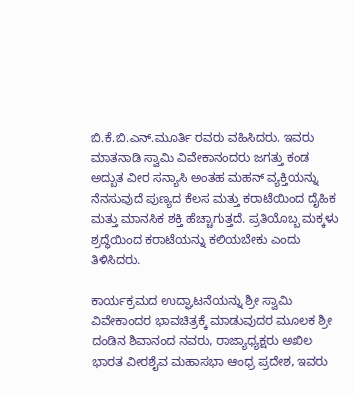ಬಿ.ಕೆ.ಬಿ.ಎನ್‌.ಮೂರ್ತಿ ರವರು ವಹಿಸಿದರು. ಇವರು ಮಾತನಾಡಿ ಸ್ವಾಮಿ ವಿವೇಕಾನಂದರು ಜಗತ್ತು ಕಂಡ ಅದ್ಬುತ ವೀರ ಸನ್ಯಾಸಿ ಅಂತಹ ಮಹನ್ ವ್ಯಕ್ತಿಯನ್ನು ನೆನಸುವುದೆ ಪುಣ್ಯದ ಕೆಲಸ ಮತ್ತು ಕರಾಟೆಯಿಂದ ದೈಹಿಕ ಮತ್ತು ಮಾನಸಿಕ ಶಕ್ತಿ ಹೆಚ್ಚಾಗುತ್ತದೆ. ಪ್ರತಿಯೊಬ್ಬ ಮಕ್ಕಳು ಶ್ರದ್ಧೆಯಿಂದ ಕರಾಟೆಯನ್ನು ಕಲಿಯಬೇಕು ಎಂದು ತಿಳಿಸಿದರು.

ಕಾರ್ಯಕ್ರಮದ ಉದ್ಘಾಟನೆಯನ್ನು ಶ್ರೀ ಸ್ವಾಮಿ ವಿವೇಕಾಂದರ ಭಾವಚಿತ್ರಕ್ಕೆ ಮಾಡುವುದರ ಮೂಲಕ ಶ್ರೀ ದಂಡಿನ ಶಿವಾನಂದ ನವರು, ರಾಜ್ಯಾಧ್ಯಕ್ಷರು ಅಖಿಲ ಭಾರತ ವೀರಶೈವ ಮಹಾಸಭಾ ಆಂಧ್ರ ಪ್ರದೇಶ, ಇವರು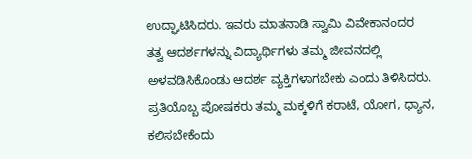ಉದ್ಘಾಟಿಸಿದರು. ಇವರು ಮಾತನಾಡಿ ಸ್ವಾಮಿ ವಿವೇಕಾನಂದರ ತತ್ವ ಆದರ್ಶಗಳನ್ನು ವಿದ್ಯಾರ್ಥಿಗಳು ತಮ್ಮ ಜೀವನದಲ್ಲಿ ಅಳವಡಿಸಿಕೊಂಡು ಆದರ್ಶ ವ್ಯಕ್ತಿಗಳಾಗಬೇಕು ಎಂದು ತಿಳಿಸಿದರು. ಪ್ರತಿಯೊಬ್ಬ ಪೋಷಕರು ತಮ್ಮ ಮಕ್ಕಳಿಗೆ ಕರಾಟೆ, ಯೋಗ, ಧ್ಯಾನ, ಕಲಿಸಬೇಕೆಂದು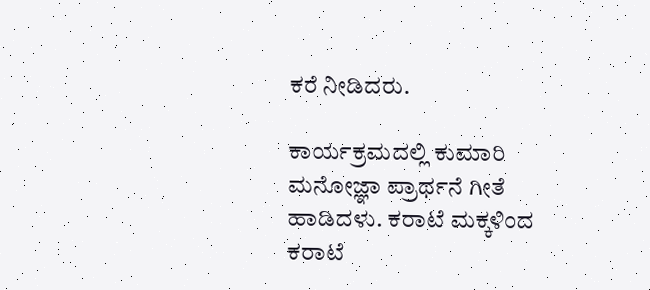ಕರೆ ನೀಡಿದರು.

ಕಾರ್ಯಕ್ರಮದಲ್ಲಿ ಕುಮಾರಿ ಮನೋಜ್ಞಾ ಪ್ರಾರ್ಥನೆ ಗೀತೆ ಹಾಡಿದಳು. ಕರಾಟೆ ಮಕ್ಕಳಿಂದ ಕರಾಟೆ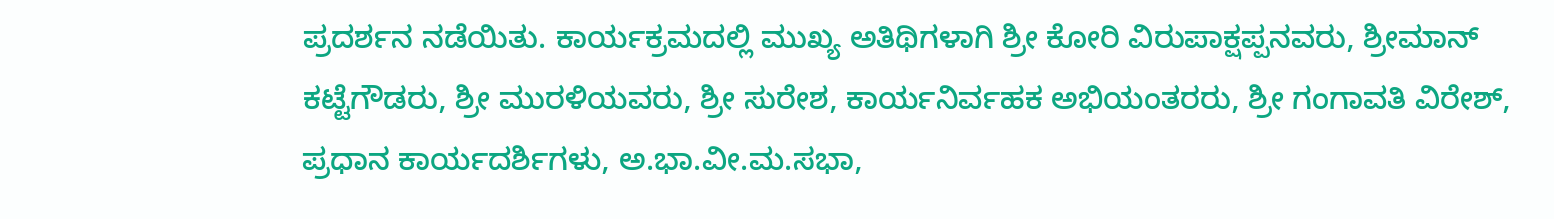ಪ್ರದರ್ಶನ ನಡೆಯಿತು. ಕಾರ್ಯಕ್ರಮದಲ್ಲಿ ಮುಖ್ಯ ಅತಿಥಿಗಳಾಗಿ ಶ್ರೀ ಕೋರಿ ವಿರುಪಾಕ್ಷಪ್ಪನವರು, ಶ್ರೀಮಾನ್ ಕಟ್ಟೆಗೌಡರು, ಶ್ರೀ ಮುರಳಿಯವರು, ಶ್ರೀ ಸುರೇಶ, ಕಾರ್ಯನಿರ್ವಹಕ ಅಭಿಯಂತರರು, ಶ್ರೀ ಗಂಗಾವತಿ ವಿರೇಶ್, ಪ್ರಧಾನ ಕಾರ್ಯದರ್ಶಿಗಳು, ಅ.ಭಾ.ವೀ.ಮ.ಸಭಾ,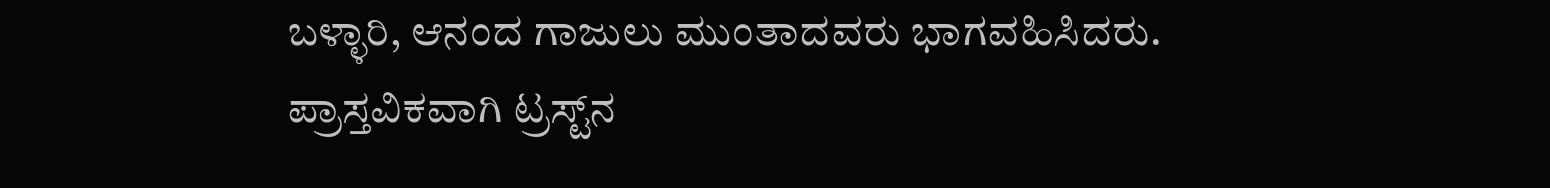ಬಳ್ಳಾರಿ, ಆನಂದ ಗಾಜುಲು ಮುಂತಾದವರು ಭಾಗವಹಿಸಿದರು.  ಪ್ರಾಸ್ತವಿಕವಾಗಿ ಟ್ರಸ್ಟ್‌ನ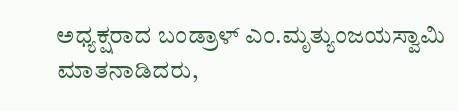ಅಧ್ಯಕ್ಷರಾದ ಬಂಡ್ರಾಳ್ ಎಂ.ಮೃತ್ಯುಂಜಯಸ್ವಾಮಿ ಮಾತನಾಡಿದರು,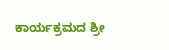ಕಾರ್ಯಕ್ರಮದ ಶ್ರೀ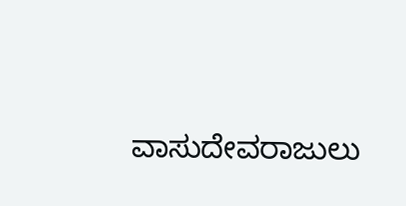ವಾಸುದೇವರಾಜುಲು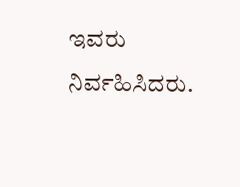ಇವರು ನಿರ್ವಹಿಸಿದರು.